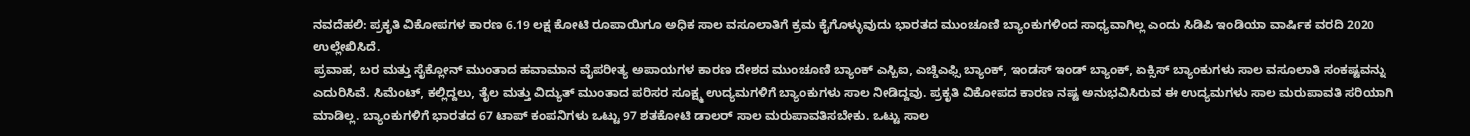ನವದೆಹಲಿ: ಪ್ರಕೃತಿ ವಿಕೋಪಗಳ ಕಾರಣ 6.19 ಲಕ್ಷ ಕೋಟಿ ರೂಪಾಯಿಗೂ ಅಧಿಕ ಸಾಲ ವಸೂಲಾತಿಗೆ ಕ್ರಮ ಕೈಗೊಳ್ಳುವುದು ಭಾರತದ ಮುಂಚೂಣಿ ಬ್ಯಾಂಕುಗಳಿಂದ ಸಾಧ್ಯವಾಗಿಲ್ಲ ಎಂದು ಸಿಡಿಪಿ ಇಂಡಿಯಾ ವಾರ್ಷಿಕ ವರದಿ 2020 ಉಲ್ಲೇಖಿಸಿದೆ.
ಪ್ರವಾಹ, ಬರ ಮತ್ತು ಸೈಕ್ಲೋನ್ ಮುಂತಾದ ಹವಾಮಾನ ವೈಪರೀತ್ಯ ಅಪಾಯಗಳ ಕಾರಣ ದೇಶದ ಮುಂಚೂಣಿ ಬ್ಯಾಂಕ್ ಎಸ್ಬಿಐ, ಎಚ್ಡಿಎಫ್ಸಿ ಬ್ಯಾಂಕ್, ಇಂಡಸ್ ಇಂಡ್ ಬ್ಯಾಂಕ್, ಏಕ್ಸಿಸ್ ಬ್ಯಾಂಕುಗಳು ಸಾಲ ವಸೂಲಾತಿ ಸಂಕಷ್ಟವನ್ನು ಎದುರಿಸಿವೆ. ಸಿಮೆಂಟ್, ಕಲ್ಲಿದ್ದಲು, ತೈಲ ಮತ್ತು ವಿದ್ಯುತ್ ಮುಂತಾದ ಪರಿಸರ ಸೂಕ್ಷ್ಮ ಉದ್ಯಮಗಳಿಗೆ ಬ್ಯಾಂಕುಗಳು ಸಾಲ ನೀಡಿದ್ದವು. ಪ್ರಕೃತಿ ವಿಕೋಪದ ಕಾರಣ ನಷ್ಟ ಅನುಭವಿಸಿರುವ ಈ ಉದ್ಯಮಗಳು ಸಾಲ ಮರುಪಾವತಿ ಸರಿಯಾಗಿ ಮಾಡಿಲ್ಲ. ಬ್ಯಾಂಕುಗಳಿಗೆ ಭಾರತದ 67 ಟಾಪ್ ಕಂಪನಿಗಳು ಒಟ್ಟು 97 ಶತಕೋಟಿ ಡಾಲರ್ ಸಾಲ ಮರುಪಾವತಿಸಬೇಕು. ಒಟ್ಟು ಸಾಲ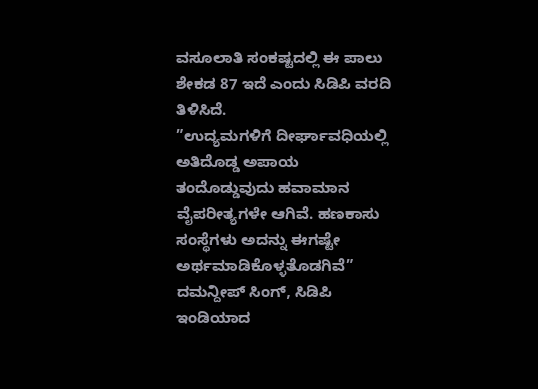ವಸೂಲಾತಿ ಸಂಕಷ್ಟದಲ್ಲಿ ಈ ಪಾಲು ಶೇಕಡ 87 ಇದೆ ಎಂದು ಸಿಡಿಪಿ ವರದಿ ತಿಳಿಸಿದೆ.
”ಉದ್ಯಮಗಳಿಗೆ ದೀರ್ಘಾವಧಿಯಲ್ಲಿ ಅತಿದೊಡ್ಡ ಅಪಾಯ ತಂದೊಡ್ಡುವುದು ಹವಾಮಾನ ವೈಪರೀತ್ಯಗಳೇ ಆಗಿವೆ. ಹಣಕಾಸು ಸಂಸ್ಥೆಗಳು ಅದನ್ನು ಈಗಷ್ಟೇ ಅರ್ಥಮಾಡಿಕೊಳ್ಳತೊಡಗಿವೆ”
ದಮನ್ದೀಪ್ ಸಿಂಗ್, ಸಿಡಿಪಿ ಇಂಡಿಯಾದ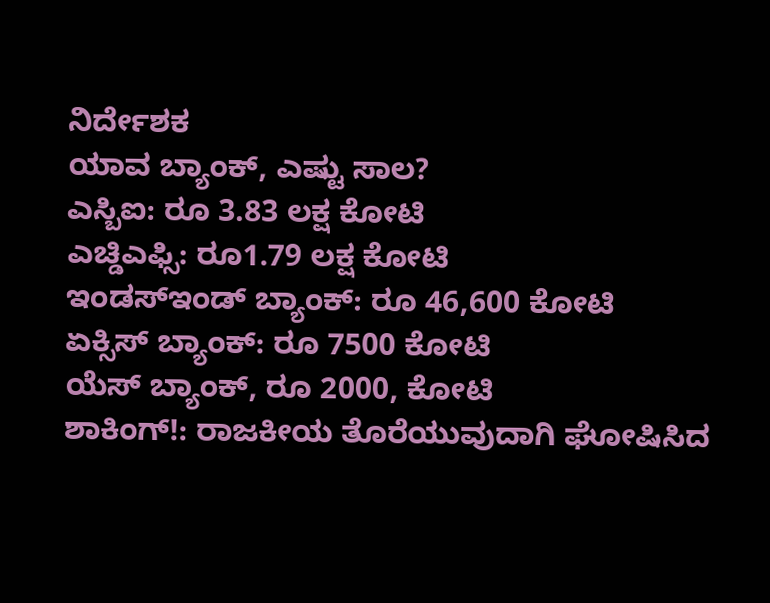ನಿರ್ದೇಶಕ
ಯಾವ ಬ್ಯಾಂಕ್, ಎಷ್ಟು ಸಾಲ?
ಎಸ್ಬಿಐ: ರೂ 3.83 ಲಕ್ಷ ಕೋಟಿ
ಎಚ್ಡಿಎಫ್ಸಿ: ರೂ1.79 ಲಕ್ಷ ಕೋಟಿ
ಇಂಡಸ್ಇಂಡ್ ಬ್ಯಾಂಕ್: ರೂ 46,600 ಕೋಟಿ
ಏಕ್ಸಿಸ್ ಬ್ಯಾಂಕ್: ರೂ 7500 ಕೋಟಿ
ಯೆಸ್ ಬ್ಯಾಂಕ್, ರೂ 2000, ಕೋಟಿ
ಶಾಕಿಂಗ್!: ರಾಜಕೀಯ ತೊರೆಯುವುದಾಗಿ ಘೋಷಿಸಿದ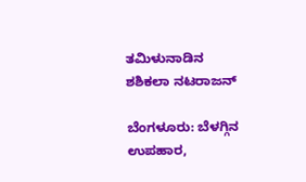ತಮಿಳುನಾಡಿನ ಶಶಿಕಲಾ ನಟರಾಜನ್

ಬೆಂಗಳೂರು: ಬೆಳಗ್ಗಿನ ಉಪಹಾರ,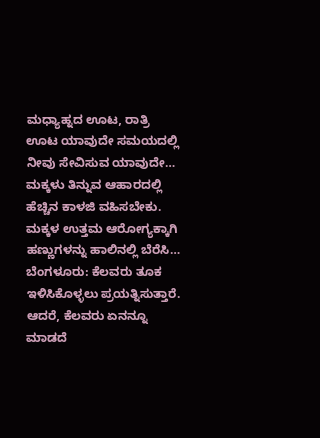ಮಧ್ಯಾಹ್ನದ ಊಟ, ರಾತ್ರಿ ಊಟ ಯಾವುದೇ ಸಮಯದಲ್ಲಿ ನೀವು ಸೇವಿಸುವ ಯಾವುದೇ…
ಮಕ್ಕಳು ತಿನ್ನುವ ಆಹಾರದಲ್ಲಿ ಹೆಚ್ಚಿನ ಕಾಳಜಿ ವಹಿಸಬೇಕು. ಮಕ್ಕಳ ಉತ್ತಮ ಆರೋಗ್ಯಕ್ಕಾಗಿ ಹಣ್ಣುಗಳನ್ನು ಹಾಲಿನಲ್ಲಿ ಬೆರೆಸಿ…
ಬೆಂಗಳೂರು: ಕೆಲವರು ತೂಕ ಇಳಿಸಿಕೊಳ್ಳಲು ಪ್ರಯತ್ನಿಸುತ್ತಾರೆ. ಆದರೆ, ಕೆಲವರು ಏನನ್ನೂ ಮಾಡದೆ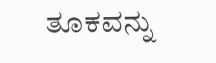ತೂಕವನ್ನು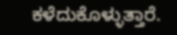ಕಳೆದುಕೊಳ್ಳುತ್ತಾರೆ.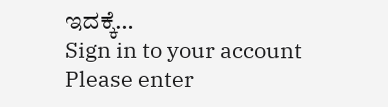ಇದಕ್ಕೆ…
Sign in to your account
Please enter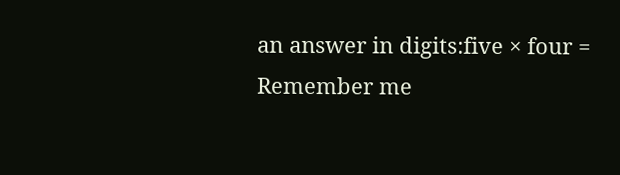an answer in digits:five × four =
Remember me